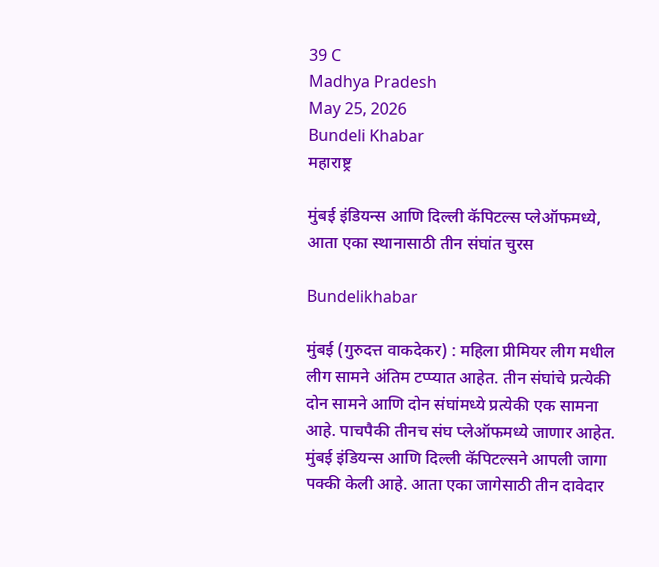39 C
Madhya Pradesh
May 25, 2026
Bundeli Khabar
महाराष्ट्र

मुंबई इंडियन्स आणि दिल्ली कॅपिटल्स प्लेऑफमध्ये, आता एका स्थानासाठी तीन संघांत चुरस

Bundelikhabar

मुंबई (गुरुदत्त वाकदेकर) : महिला प्रीमियर लीग मधील लीग सामने अंतिम टप्प्यात आहेत. तीन संघांचे प्रत्येकी दोन सामने आणि दोन संघांमध्ये प्रत्येकी एक सामना आहे. पाचपैकी तीनच संघ प्लेऑफमध्ये जाणार आहेत. मुंबई इंडियन्स आणि दिल्ली कॅपिटल्सने आपली जागा पक्की केली आहे. आता एका जागेसाठी तीन दावेदार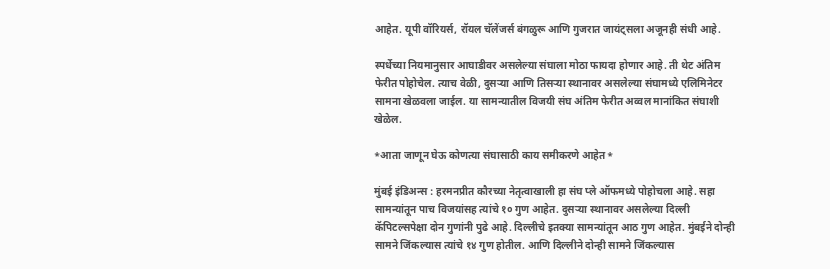आहेत. यूपी वॉरियर्स, रॉयल चॅलेंजर्स बंगळुरू आणि गुजरात जायंट्सला अजूनही संधी आहे.

स्पर्धेच्या नियमानुसार आघाडीवर असलेल्या संघाला मोठा फायदा होणार आहे. ती थेट अंतिम फेरीत पोहोचेल. त्याच वेळी, दुसऱ्या आणि तिसऱ्या स्थानावर असलेल्या संघामध्ये एलिमिनेटर सामना खेळवला जाईल. या सामन्यातील विजयी संघ अंतिम फेरीत अव्वल मानांकित संघाशी खेळेल.

*आता जाणून घेऊ कोणत्या संघासाठी काय समीकरणे आहेत*

मुंबई इंडिअन्स : हरमनप्रीत कौरच्या नेतृत्वाखाली हा संघ प्ले ऑफमध्ये पोहोचला आहे. सहा सामन्यांतून पाच विजयांसह त्यांचे १० गुण आहेत. दुसऱ्या स्थानावर असलेल्या दिल्ली कॅपिटल्सपेक्षा दोन गुणांनी पुढे आहे. दिल्लीचे इतक्या सामन्यांतून आठ गुण आहेत. मुंबईने दोन्ही सामने जिंकल्यास त्यांचे १४ गुण होतील. आणि दिल्लीने दोन्ही सामने जिंकल्यास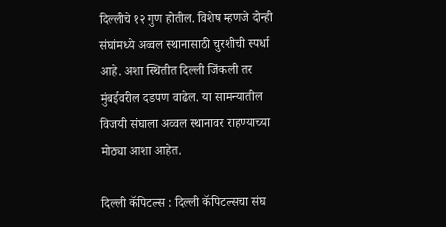दिल्लीचे १२ गुण होतील. विशेष म्हणजे दोन्ही संघांमध्ये अव्वल स्थानासाठी चुरशीची स्पर्धा आहे. अशा स्थितीत दिल्ली जिंकली तर मुंबईवरील दडपण वाढेल. या सामन्यातील विजयी संघाला अव्वल स्थानावर राहण्याच्या मोठ्या आशा आहेत.

दिल्ली कॅपिटल्स : दिल्ली कॅपिटल्सचा संघ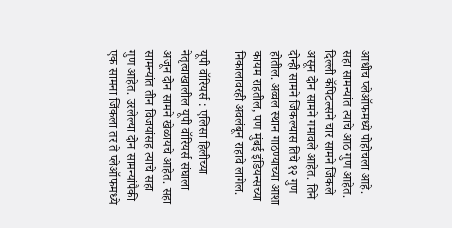आधीच प्लेऑफमध्ये पोहोचला आहे. सहा सामन्यांत त्याचे आठ गुण आहेत. दिल्ली कॅपिटल्सने चार सामने जिंकले असून दोन सामने गमावले आहेत. तिने दोन्ही सामने जिंकल्यास तिचे १२ गुण होतील. अव्वल स्थान गाठण्याच्या आशा कायम राहतील, पण मुंबई इंडियन्सच्या निकालावरही अवलंबून राहावे लागेल.

यूपी वॉरियर्स : एलिसा हिलीच्या नेतृत्वाखालील यूपी वॉरियर्स संघाला अजून दोन सामने खेळायचे आहेत. सहा सामन्यांत तीन विजयांसह त्याचे सहा गुण आहेत. उरलेल्या दोन सामन्यांपैकी एक सामना जिंकला तर ते प्लेऑफमध्ये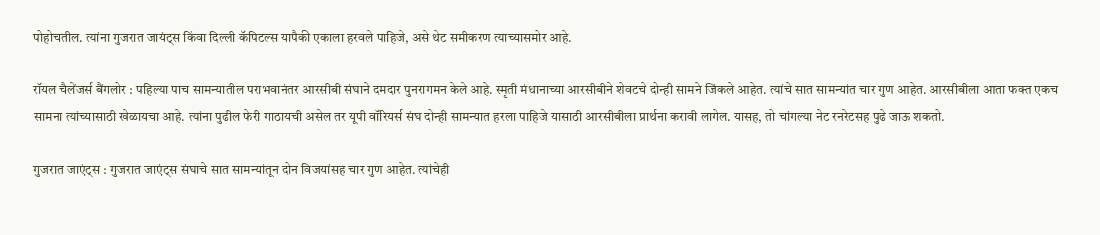पोहोचतील. त्यांना गुजरात जायंट्स किंवा दिल्ली कॅपिटल्स यापैकी एकाला हरवले पाहिजे, असे थेट समीकरण त्याच्यासमोर आहे.

रॉयल चैलेंजर्स बैंगलोर : पहिल्या पाच सामन्यातील पराभवानंतर आरसीबी संघाने दमदार पुनरागमन केले आहे. स्मृती मंधानाच्या आरसीबीने शेवटचे दोन्ही सामने जिंकले आहेत. त्यांचे सात सामन्यांत चार गुण आहेत. आरसीबीला आता फक्त एकच सामना त्यांच्यासाठी खेळायचा आहे. त्यांना पुढील फेरी गाठायची असेल तर यूपी वॉरियर्स संघ दोन्ही सामन्यात हरला पाहिजे यासाठी आरसीबीला प्रार्थना करावी लागेल. यासह, तो चांगल्या नेट रनरेटसह पुढे जाऊ शकतो.

गुजरात जाएंट्स : गुजरात जाएंट्स संघाचे सात सामन्यांतून दोन विजयांसह चार गुण आहेत. त्यांचेही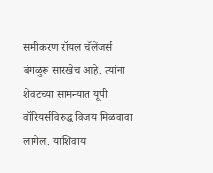समीकरण रॉयल चॅलेंजर्स बंगळुरू सारखेच आहे. त्यांना शेवटच्या सामन्यात यूपी वॉरियर्सविरुद्ध विजय मिळवावा लागेल. याशिवाय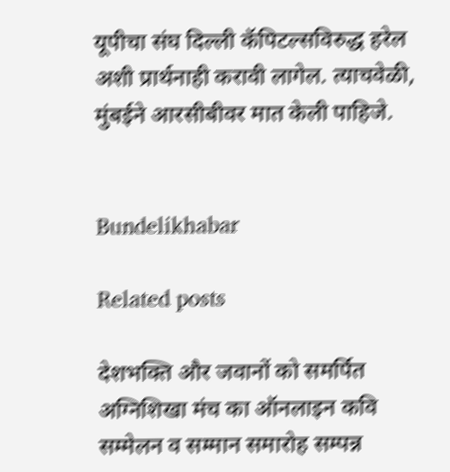यूपीचा संघ दिल्ली कॅपिटल्सविरुद्ध हरेल अशी प्रार्थनाही करावी लागेल. त्याचवेळी, मुंबईने आरसीबीवर मात केली पाहिजे.


Bundelikhabar

Related posts

देशभक्ति और जवानों को समर्पित अग्निशिखा मंच का ऑनलाइन कवि सम्मेलन व सम्मान समारोह सम्पन्न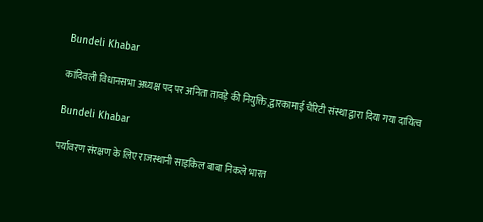Bundeli Khabar

कांदिवली विधानसभा अध्यक्ष पद पर अनिता तावड़े की नियुक्ति,द्वारकामाई चैरिटी संस्था द्वारा दिया गया दायित्व

Bundeli Khabar

पर्यावरण संरक्षण के लिए राजस्थानी साइकिल बाबा निकले भारत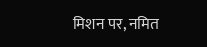मिशन पर, नमित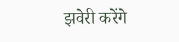झवेरी करेंगे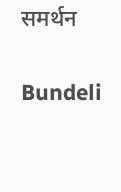समर्थन

Bundeli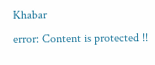Khabar
error: Content is protected !!